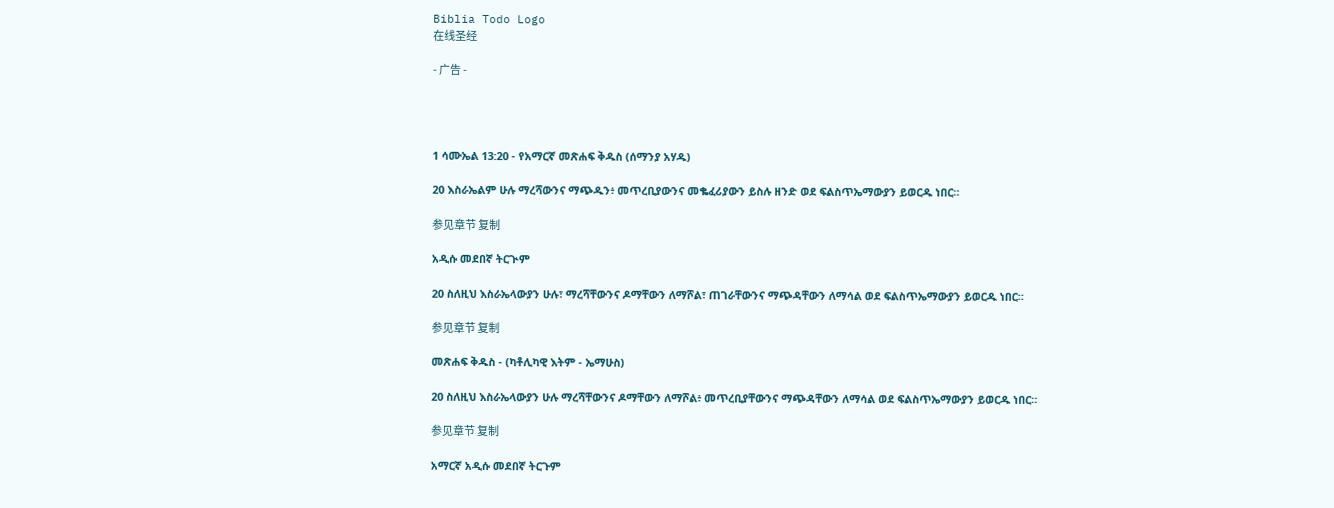Biblia Todo Logo
在线圣经

- 广告 -




1 ሳሙኤል 13:20 - የአማርኛ መጽሐፍ ቅዱስ (ሰማንያ አሃዱ)

20 እስራኤልም ሁሉ ማረሻውንና ማጭዱን፥ መጥረቢያውንና መቈፈሪያውን ይስሉ ዘንድ ወደ ፍልስጥኤማውያን ይወርዱ ነበር።

参见章节 复制

አዲሱ መደበኛ ትርጒም

20 ስለዚህ እስራኤላውያን ሁሉ፣ ማረሻቸውንና ዶማቸውን ለማሾል፣ ጠገራቸውንና ማጭዳቸውን ለማሳል ወደ ፍልስጥኤማውያን ይወርዱ ነበር።

参见章节 复制

መጽሐፍ ቅዱስ - (ካቶሊካዊ እትም - ኤማሁስ)

20 ስለዚህ እስራኤላውያን ሁሉ ማረሻቸውንና ዶማቸውን ለማሾል፥ መጥረቢያቸውንና ማጭዳቸውን ለማሳል ወደ ፍልስጥኤማውያን ይወርዱ ነበር።

参见章节 复制

አማርኛ አዲሱ መደበኛ ትርጉም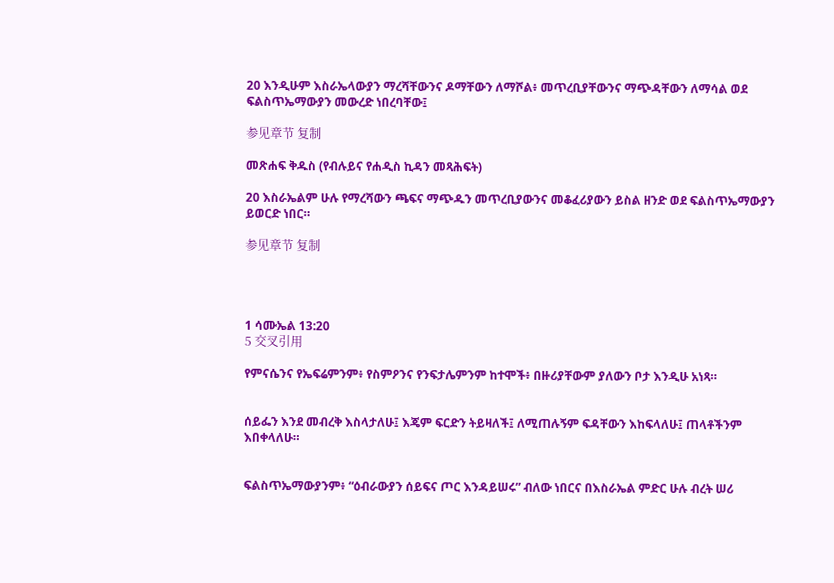20 እንዲሁም እስራኤላውያን ማረሻቸውንና ዶማቸውን ለማሾል፥ መጥረቢያቸውንና ማጭዳቸውን ለማሳል ወደ ፍልስጥኤማውያን መውረድ ነበረባቸው፤

参见章节 复制

መጽሐፍ ቅዱስ (የብሉይና የሐዲስ ኪዳን መጻሕፍት)

20 እስራኤልም ሁሉ የማረሻውን ጫፍና ማጭዱን መጥረቢያውንና መቆፈሪያውን ይስል ዘንድ ወደ ፍልስጥኤማውያን ይወርድ ነበር።

参见章节 复制




1 ሳሙኤል 13:20
5 交叉引用

የምናሴንና የኤፍሬምንም፥ የስምዖንና የንፍታሌምንም ከተሞች፥ በዙሪያቸውም ያለውን ቦታ እንዲሁ አነጻ።


ሰይፌን እንደ መብረቅ እስላታለሁ፤ እጄም ፍርድን ትይዛለች፤ ለሚጠሉኝም ፍዳቸውን እከፍላለሁ፤ ጠላቶችንም እበቀላለሁ።


ፍልስጥኤማውያንም፥ “ዕብራውያን ሰይፍና ጦር እንዳይሠሩ” ብለው ነበርና በእስራኤል ምድር ሁሉ ብረት ሠሪ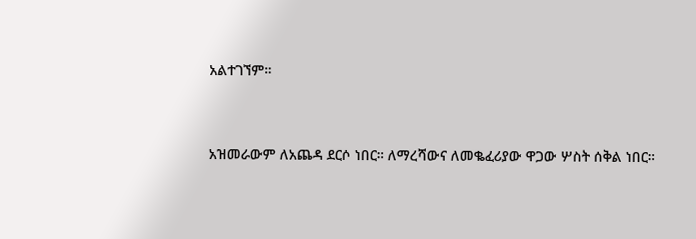አልተገኘም።


አዝመራውም ለአጨዳ ደርሶ ነበር። ለማረሻውና ለመቈፈሪያው ዋጋው ሦስት ሰቅል ነበር።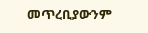መጥረቢያውንም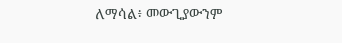ለማሳል፥ መውጊያውንም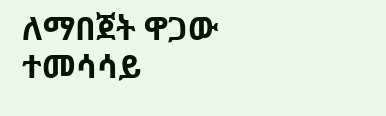ለማበጀት ዋጋው ተመሳሳይ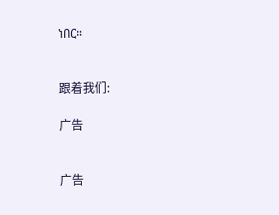ነበር።


跟着我们:

广告


广告